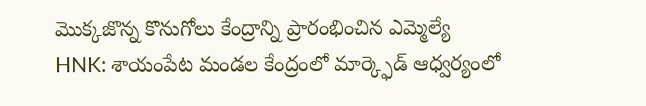మొక్కజొన్న కొనుగోలు కేంద్రాన్ని ప్రారంభించిన ఎమ్మెల్యే
HNK: శాయంపేట మండల కేంద్రంలో మార్క్ఫెడ్ ఆధ్వర్యంలో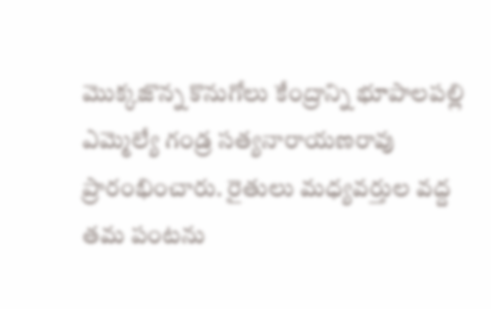మొక్కజొన్న కొనుగోలు కేంద్రాన్ని భూపాలపల్లి ఎమ్మెల్యే గండ్ర సత్యనారాయణరావు ప్రారంభించారు. రైతులు మధ్యవర్తుల వద్ద తమ పంటను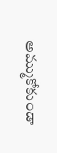అమ్ముకోకుండా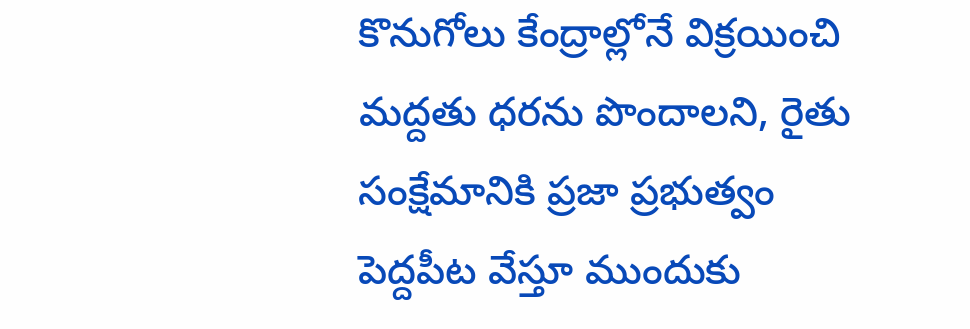కొనుగోలు కేంద్రాల్లోనే విక్రయించి మద్దతు ధరను పొందాలని, రైతు సంక్షేమానికి ప్రజా ప్రభుత్వం పెద్దపీట వేస్తూ ముందుకు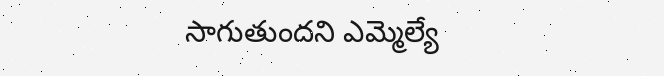సాగుతుందని ఎమ్మెల్యే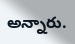అన్నారు.